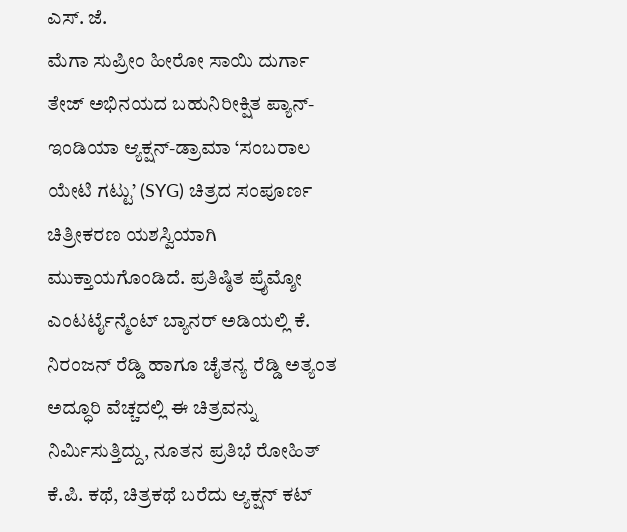ಎಸ್. ಜೆ.
ಮೆಗಾ ಸುಪ್ರೀಂ ಹೀರೋ ಸಾಯಿ ದುರ್ಗಾ ತೇಜ್ ಅಭಿನಯದ ಬಹುನಿರೀಕ್ಷಿತ ಪ್ಯಾನ್-ಇಂಡಿಯಾ ಆ್ಯಕ್ಷನ್-ಡ್ರಾಮಾ ‘ಸಂಬರಾಲ ಯೇಟಿ ಗಟ್ಟು’ (SYG) ಚಿತ್ರದ ಸಂಪೂರ್ಣ ಚಿತ್ರೀಕರಣ ಯಶಸ್ವಿಯಾಗಿ ಮುಕ್ತಾಯಗೊಂಡಿದೆ. ಪ್ರತಿಷ್ಠಿತ ಪ್ರೈಮ್ಶೋ ಎಂಟರ್ಟೈನ್ಮೆಂಟ್ ಬ್ಯಾನರ್ ಅಡಿಯಲ್ಲಿ ಕೆ. ನಿರಂಜನ್ ರೆಡ್ಡಿ ಹಾಗೂ ಚೈತನ್ಯ ರೆಡ್ಡಿ ಅತ್ಯಂತ ಅದ್ಧೂರಿ ವೆಚ್ಚದಲ್ಲಿ ಈ ಚಿತ್ರವನ್ನು ನಿರ್ಮಿಸುತ್ತಿದ್ದು, ನೂತನ ಪ್ರತಿಭೆ ರೋಹಿತ್ ಕೆ.ಪಿ. ಕಥೆ, ಚಿತ್ರಕಥೆ ಬರೆದು ಆ್ಯಕ್ಷನ್ ಕಟ್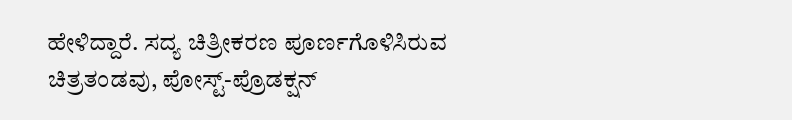ಹೇಳಿದ್ದಾರೆ. ಸದ್ಯ ಚಿತ್ರೀಕರಣ ಪೂರ್ಣಗೊಳಿಸಿರುವ ಚಿತ್ರತಂಡವು, ಪೋಸ್ಟ್-ಪ್ರೊಡಕ್ಷನ್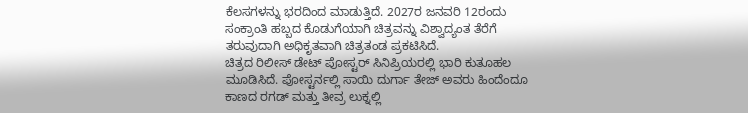ಕೆಲಸಗಳನ್ನು ಭರದಿಂದ ಮಾಡುತ್ತಿದೆ. 2027ರ ಜನವರಿ 12ರಂದು ಸಂಕ್ರಾಂತಿ ಹಬ್ಬದ ಕೊಡುಗೆಯಾಗಿ ಚಿತ್ರವನ್ನು ವಿಶ್ವಾದ್ಯಂತ ತೆರೆಗೆ ತರುವುದಾಗಿ ಅಧಿಕೃತವಾಗಿ ಚಿತ್ರತಂಡ ಪ್ರಕಟಿಸಿದೆ.
ಚಿತ್ರದ ರಿಲೀಸ್ ಡೇಟ್ ಪೋಸ್ಟರ್ ಸಿನಿಪ್ರಿಯರಲ್ಲಿ ಭಾರಿ ಕುತೂಹಲ ಮೂಡಿಸಿದೆ. ಪೋಸ್ಟರ್ನಲ್ಲಿ ಸಾಯಿ ದುರ್ಗಾ ತೇಜ್ ಅವರು ಹಿಂದೆಂದೂ ಕಾಣದ ರಗಡ್ ಮತ್ತು ತೀವ್ರ ಲುಕ್ನಲ್ಲಿ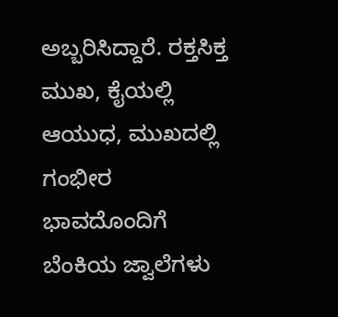ಅಬ್ಬರಿಸಿದ್ದಾರೆ. ರಕ್ತಸಿಕ್ತ ಮುಖ, ಕೈಯಲ್ಲಿ ಆಯುಧ, ಮುಖದಲ್ಲಿ ಗಂಭೀರ ಭಾವದೊಂದಿಗೆ ಬೆಂಕಿಯ ಜ್ವಾಲೆಗಳು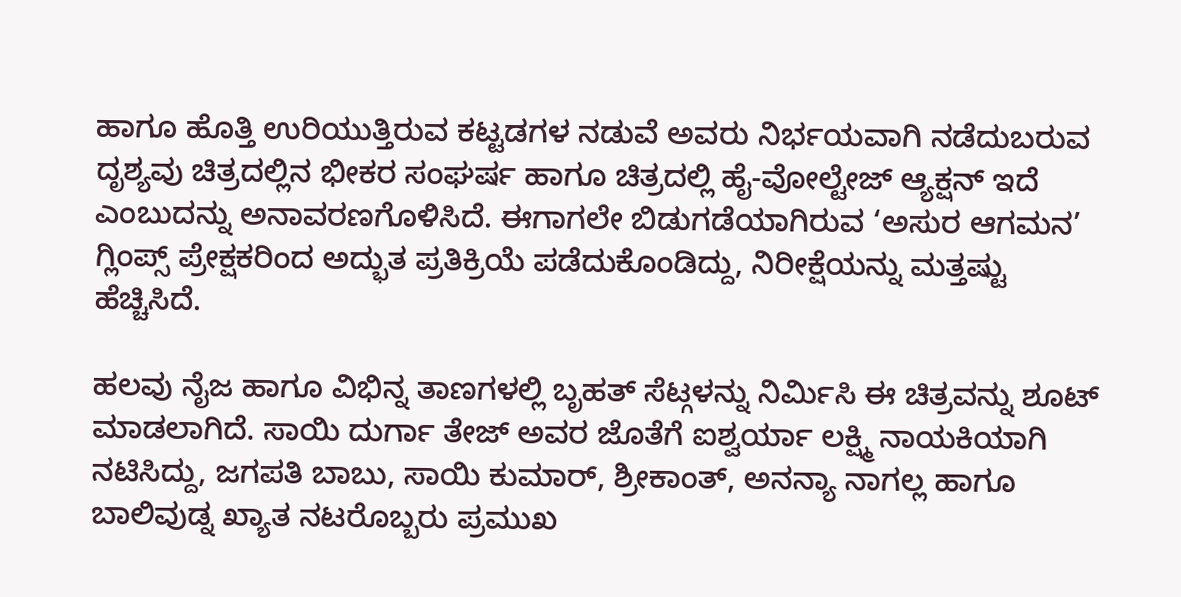ಹಾಗೂ ಹೊತ್ತಿ ಉರಿಯುತ್ತಿರುವ ಕಟ್ಟಡಗಳ ನಡುವೆ ಅವರು ನಿರ್ಭಯವಾಗಿ ನಡೆದುಬರುವ ದೃಶ್ಯವು ಚಿತ್ರದಲ್ಲಿನ ಭೀಕರ ಸಂಘರ್ಷ ಹಾಗೂ ಚಿತ್ರದಲ್ಲಿ ಹೈ-ವೋಲ್ಟೇಜ್ ಆ್ಯಕ್ಷನ್ ಇದೆ ಎಂಬುದನ್ನು ಅನಾವರಣಗೊಳಿಸಿದೆ. ಈಗಾಗಲೇ ಬಿಡುಗಡೆಯಾಗಿರುವ ‘ಅಸುರ ಆಗಮನ’ ಗ್ಲಿಂಪ್ಸ್ ಪ್ರೇಕ್ಷಕರಿಂದ ಅದ್ಭುತ ಪ್ರತಿಕ್ರಿಯೆ ಪಡೆದುಕೊಂಡಿದ್ದು, ನಿರೀಕ್ಷೆಯನ್ನು ಮತ್ತಷ್ಟು ಹೆಚ್ಚಿಸಿದೆ.

ಹಲವು ನೈಜ ಹಾಗೂ ವಿಭಿನ್ನ ತಾಣಗಳಲ್ಲಿ ಬೃಹತ್ ಸೆಟ್ಗಳನ್ನು ನಿರ್ಮಿಸಿ ಈ ಚಿತ್ರವನ್ನು ಶೂಟ್ ಮಾಡಲಾಗಿದೆ. ಸಾಯಿ ದುರ್ಗಾ ತೇಜ್ ಅವರ ಜೊತೆಗೆ ಐಶ್ವರ್ಯಾ ಲಕ್ಷ್ಮಿ ನಾಯಕಿಯಾಗಿ ನಟಿಸಿದ್ದು, ಜಗಪತಿ ಬಾಬು, ಸಾಯಿ ಕುಮಾರ್, ಶ್ರೀಕಾಂತ್, ಅನನ್ಯಾ ನಾಗಲ್ಲ ಹಾಗೂ ಬಾಲಿವುಡ್ನ ಖ್ಯಾತ ನಟರೊಬ್ಬರು ಪ್ರಮುಖ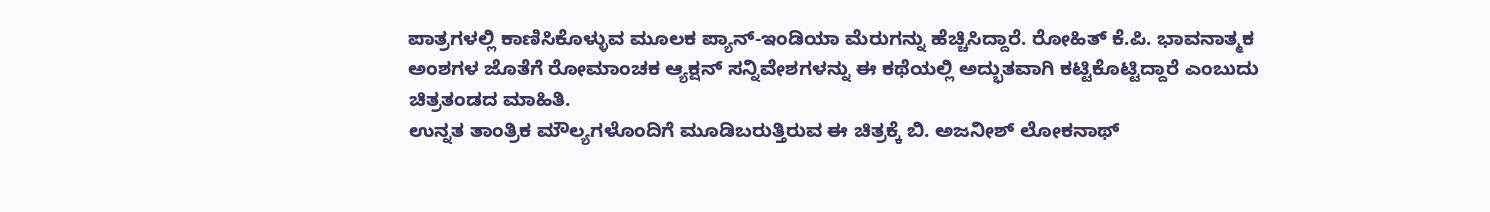ಪಾತ್ರಗಳಲ್ಲಿ ಕಾಣಿಸಿಕೊಳ್ಳುವ ಮೂಲಕ ಪ್ಯಾನ್-ಇಂಡಿಯಾ ಮೆರುಗನ್ನು ಹೆಚ್ಚಿಸಿದ್ದಾರೆ. ರೋಹಿತ್ ಕೆ.ಪಿ. ಭಾವನಾತ್ಮಕ ಅಂಶಗಳ ಜೊತೆಗೆ ರೋಮಾಂಚಕ ಆ್ಯಕ್ಷನ್ ಸನ್ನಿವೇಶಗಳನ್ನು ಈ ಕಥೆಯಲ್ಲಿ ಅದ್ಭುತವಾಗಿ ಕಟ್ಟಿಕೊಟ್ಟಿದ್ದಾರೆ ಎಂಬುದು ಚಿತ್ರತಂಡದ ಮಾಹಿತಿ.
ಉನ್ನತ ತಾಂತ್ರಿಕ ಮೌಲ್ಯಗಳೊಂದಿಗೆ ಮೂಡಿಬರುತ್ತಿರುವ ಈ ಚಿತ್ರಕ್ಕೆ ಬಿ. ಅಜನೀಶ್ ಲೋಕನಾಥ್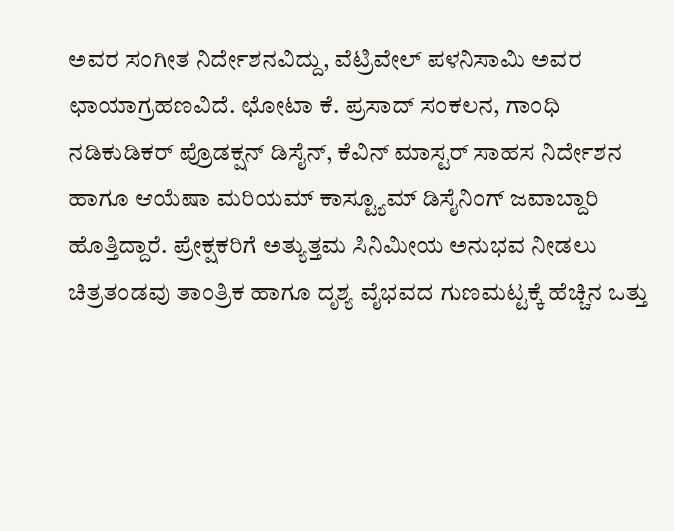ಅವರ ಸಂಗೀತ ನಿರ್ದೇಶನವಿದ್ದು, ವೆಟ್ರಿವೇಲ್ ಪಳನಿಸಾಮಿ ಅವರ ಛಾಯಾಗ್ರಹಣವಿದೆ. ಛೋಟಾ ಕೆ. ಪ್ರಸಾದ್ ಸಂಕಲನ, ಗಾಂಧಿ ನಡಿಕುಡಿಕರ್ ಪ್ರೊಡಕ್ಷನ್ ಡಿಸೈನ್, ಕೆವಿನ್ ಮಾಸ್ಟರ್ ಸಾಹಸ ನಿರ್ದೇಶನ ಹಾಗೂ ಆಯೆಷಾ ಮರಿಯಮ್ ಕಾಸ್ಟ್ಯೂಮ್ ಡಿಸೈನಿಂಗ್ ಜವಾಬ್ದಾರಿ ಹೊತ್ತಿದ್ದಾರೆ. ಪ್ರೇಕ್ಷಕರಿಗೆ ಅತ್ಯುತ್ತಮ ಸಿನಿಮೀಯ ಅನುಭವ ನೀಡಲು ಚಿತ್ರತಂಡವು ತಾಂತ್ರಿಕ ಹಾಗೂ ದೃಶ್ಯ ವೈಭವದ ಗುಣಮಟ್ಟಕ್ಕೆ ಹೆಚ್ಚಿನ ಒತ್ತು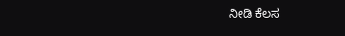ನೀಡಿ ಕೆಲಸ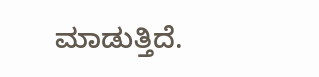ಮಾಡುತ್ತಿದೆ.